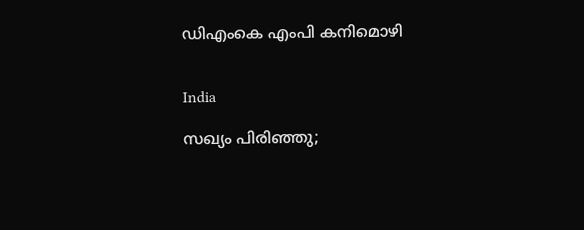ഡിഎംകെ എംപി കനിമൊഴി


India

സഖ്യം പിരിഞ്ഞു;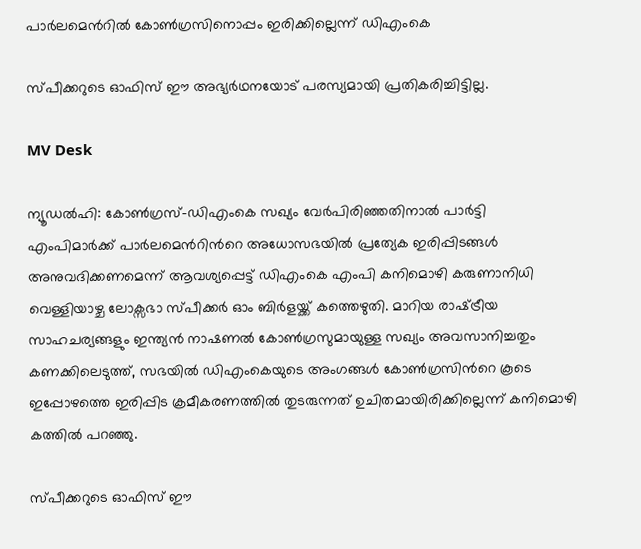പാർലമെന്‍റിൽ കോൺഗ്രസിനൊപ്പം ഇരിക്കില്ലെന്ന് ഡിഎംകെ

സ്പീക്കറുടെ ഓഫിസ് ഈ അഭ്യര്‍ഥനയോട് പരസ്യമായി പ്രതികരിച്ചിട്ടില്ല.

MV Desk

ന്യൂഡല്‍ഹി: കോണ്‍ഗ്രസ്-ഡിഎംകെ സഖ്യം വേര്‍പിരിഞ്ഞതിനാല്‍ പാര്‍ട്ടി എംപിമാര്‍ക്ക് പാര്‍ലമെന്‍റിന്‍റെ അധോസഭയില്‍ പ്രത്യേക ഇരിപ്പിടങ്ങള്‍ അനുവദിക്കണമെന്ന് ആവശ്യപ്പെട്ട് ഡിഎംകെ എംപി കനിമൊഴി കരുണാനിധി വെള്ളിയാഴ്ച ലോക്സഭാ സ്പീക്കര്‍ ഓം ബിര്‍ളയ്ക്ക് കത്തെഴുതി. മാറിയ രാഷ്‌ട്രീയ സാഹചര്യങ്ങളും ഇന്ത്യന്‍ നാഷണല്‍ കോണ്‍ഗ്രസുമായുള്ള സഖ്യം അവസാനിച്ചതും കണക്കിലെടുത്ത്, സഭയില്‍ ഡിഎംകെയുടെ അംഗങ്ങള്‍ കോണ്‍ഗ്രസിന്‍റെ കൂടെ ഇപ്പോഴത്തെ ഇരിപ്പിട ക്രമീകരണത്തില്‍ തുടരുന്നത് ഉചിതമായിരിക്കില്ലെന്ന് കനിമൊഴി കത്തില്‍ പറഞ്ഞു.

സ്പീക്കറുടെ ഓഫിസ് ഈ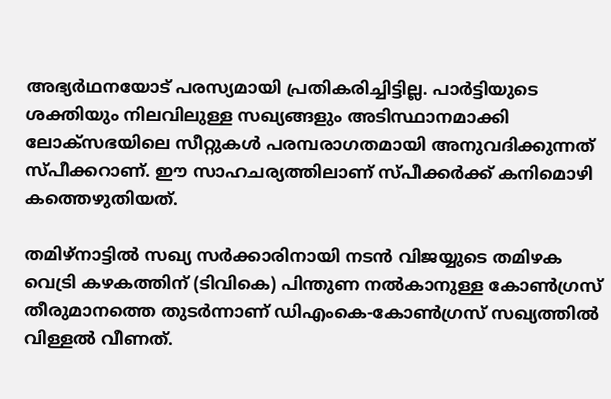അഭ്യര്‍ഥനയോട് പരസ്യമായി പ്രതികരിച്ചിട്ടില്ല. പാര്‍ട്ടിയുടെ ശക്തിയും നിലവിലുള്ള സഖ്യങ്ങളും അടിസ്ഥാനമാക്കി ലോക്സഭയിലെ സീറ്റുകള്‍ പരമ്പരാഗതമായി അനുവദിക്കുന്നത് സ്പീക്കറാണ്. ഈ സാഹചര്യത്തിലാണ് സ്പീക്കര്‍ക്ക് കനിമൊഴി കത്തെഴുതിയത്.

തമിഴ്നാട്ടില്‍ സഖ്യ സര്‍ക്കാരിനായി നടന്‍ വിജയ്യുടെ തമിഴക വെട്രി കഴകത്തിന് (ടിവികെ) പിന്തുണ നല്‍കാനുള്ള കോണ്‍ഗ്രസ് തീരുമാനത്തെ തുടര്‍ന്നാണ് ഡിഎംകെ-കോണ്‍ഗ്രസ് സഖ്യത്തില്‍ വിള്ളല്‍ വീണത്.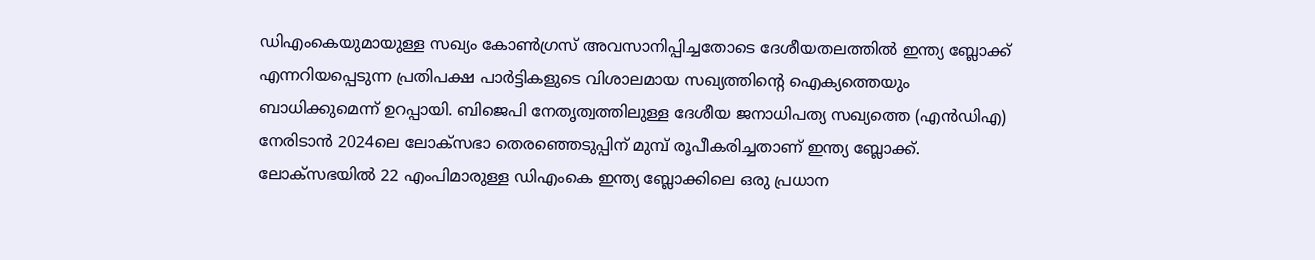ഡിഎംകെയുമായുള്ള സഖ്യം കോണ്‍ഗ്രസ് അവസാനിപ്പിച്ചതോടെ ദേശീയതലത്തില്‍ ഇന്ത്യ ബ്ലോക്ക് എന്നറിയപ്പെടുന്ന പ്രതിപക്ഷ പാര്‍ട്ടികളുടെ വിശാലമായ സഖ്യത്തിന്‍റെ ഐക്യത്തെയും ബാധിക്കുമെന്ന് ഉറപ്പായി. ബിജെപി നേതൃത്വത്തിലുള്ള ദേശീയ ജനാധിപത്യ സഖ്യത്തെ (എന്‍ഡിഎ) നേരിടാന്‍ 2024ലെ ലോക്സഭാ തെരഞ്ഞെടുപ്പിന് മുമ്പ് രൂപീകരിച്ചതാണ് ഇന്ത്യ ബ്ലോക്ക്. ലോക്സഭയില്‍ 22 എംപിമാരുള്ള ഡിഎംകെ ഇന്ത്യ ബ്ലോക്കിലെ ഒരു പ്രധാന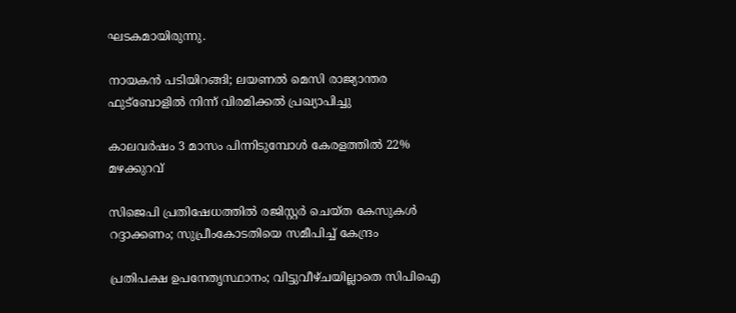ഘടകമായിരുന്നു.

നായകൻ പടിയിറങ്ങി; ലയണൽ മെസി രാജ്യാന്തര ഫുട്ബോളിൽ നിന്ന് വിരമിക്കൽ പ്രഖ്യാപിച്ചു

കാലവർഷം 3 മാസം പിന്നിടുമ്പോൾ‌ കേരളത്തിൽ 22% മഴക്കുറവ്

സിജെപി പ്രതിഷേധത്തില്‍ രജിസ്റ്റര്‍ ചെയ്ത കേസുകള്‍ റദ്ദാക്കണം; സുപ്രീംകോടതിയെ സമീപിച്ച് കേന്ദ്രം

പ്രതിപക്ഷ ഉപനേതൃസ്ഥാനം; വിട്ടുവീഴ്ചയില്ലാതെ സിപിഐ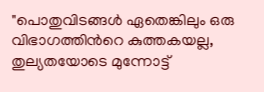"പൊതുവിടങ്ങൾ ഏതെങ്കിലും ഒരു വിഭാഗത്തിന്‍റെ കുത്തകയല്ല, തുല്യതയോടെ മുന്നോട്ട്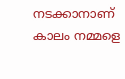നടക്കാനാണ് കാലം നമ്മളെ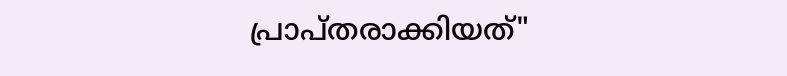പ്രാപ്തരാക്കിയത്"